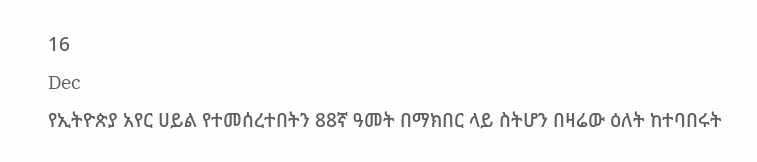16
Dec
የኢትዮጵያ አየር ሀይል የተመሰረተበትን 88ኛ ዓመት በማክበር ላይ ስትሆን በዛሬው ዕለት ከተባበሩት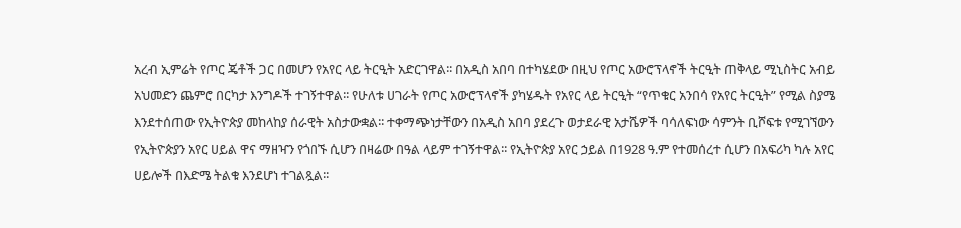አረብ ኢምሬት የጦር ጄቶች ጋር በመሆን የአየር ላይ ትርዒት አድርገዋል፡፡ በአዲስ አበባ በተካሄደው በዚህ የጦር አውሮፕላኖች ትርዒት ጠቅላይ ሚኒስትር አብይ አህመድን ጨምሮ በርካታ እንግዶች ተገኝተዋል፡፡ የሁለቱ ሀገራት የጦር አውሮፕላኖች ያካሄዱት የአየር ላይ ትርዒት “የጥቁር አንበሳ የአየር ትርዒት” የሚል ስያሜ እንደተሰጠው የኢትዮጵያ መከላከያ ሰራዊት አስታውቋል፡፡ ተቀማጭነታቸውን በአዲስ አበባ ያደረጉ ወታደራዊ አታሼዎች ባሳለፍነው ሳምንት ቢሾፍቱ የሚገኘውን የኢትዮጵያን አየር ሀይል ዋና ማዘዣን የጎበኙ ሲሆን በዛሬው በዓል ላይም ተገኝተዋል፡፡ የኢትዮጵያ አየር ኃይል በ1928 ዓ.ም የተመሰረተ ሲሆን በአፍሪካ ካሉ አየር ሀይሎች በእድሜ ትልቁ እንደሆነ ተገልጿል፡፡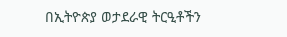በኢትዮጵያ ወታደራዊ ትርዒቶችን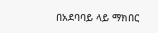በአደባባይ ላይ ማክበር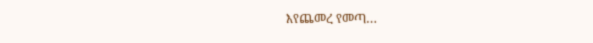እየጨመረ የመጣ…